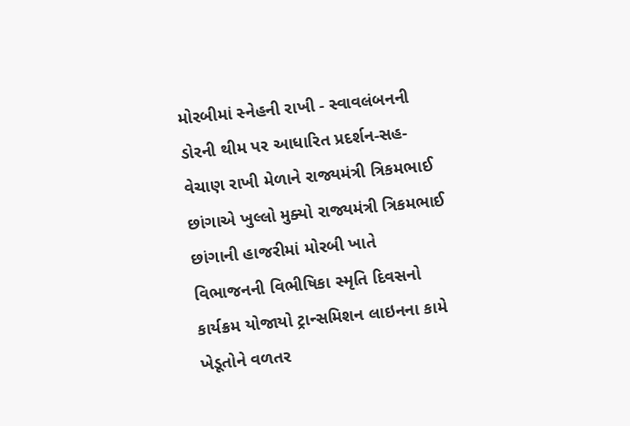મોરબીમાં સ્નેહની રાખી - સ્વાવલંબનની ડોરની થીમ પર આધારિત પ્રદર્શન-સહ-વેચાણ રાખી મેળાને રાજ્યમંત્રી ત્રિકમભાઈ છાંગાએ ખુલ્લો મુક્યો રાજ્યમંત્રી ત્રિકમભાઈ છાંગાની હાજરીમાં મોરબી ખાતે વિભાજનની વિભીષિકા સ્મૃતિ દિવસનો કાર્યક્રમ યોજાયો ટ્રાન્સમિશન લાઇનના કામે ખેડૂતોને વળતર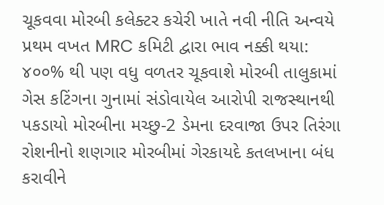ચૂકવવા મોરબી કલેક્ટર કચેરી ખાતે નવી નીતિ અન્વયે પ્રથમ વખત MRC કમિટી દ્વારા ભાવ નક્કી થયા: ૪૦૦% થી પણ વધુ વળતર ચૂકવાશે મોરબી તાલુકામાં ગેસ કટિંગના ગુનામાં સંડોવાયેલ આરોપી રાજસ્થાનથી પકડાયો મોરબીના મચ્છુ-2 ડેમના દરવાજા ઉપર તિરંગા રોશનીનો શણગાર મોરબીમાં ગેરકાયદે કતલખાના બંધ કરાવીને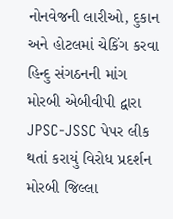નોનવેજની લારીઓ, દુકાન અને હોટલમાં ચેકિંગ કરવા હિન્દુ સંગઠનની માંગ મોરબી એબીવીપી દ્વારા JPSC-JSSC પેપર લીક થતાં કરાયું વિરોધ પ્રદર્શન મોરબી જિલ્લા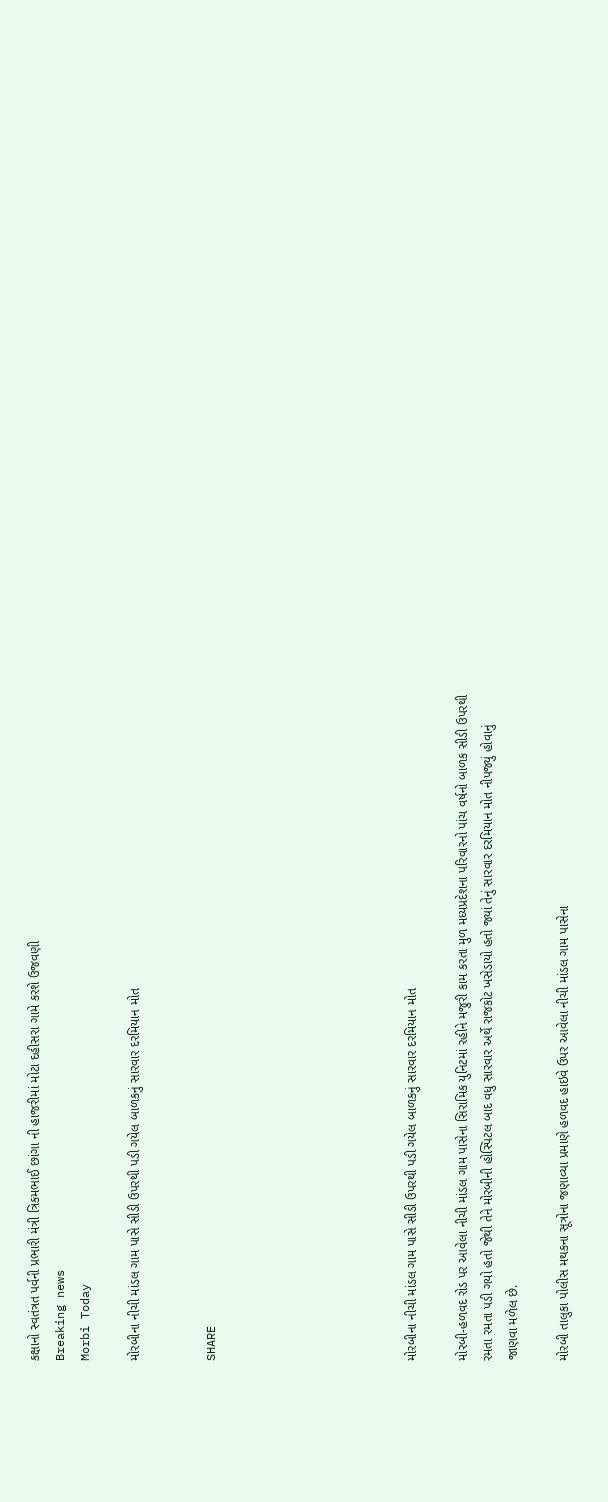કક્ષાનો સ્વતંત્રત પર્વની પ્રભારી મંત્રી ત્રિકમભાઈ છાંગા ની હાજરીમાં મોટા દહીસરા ગામે કરશે ઉજવણી
Breaking news
Morbi Today

મોરબીના નીચી માંડલ ગામ પાસે સીડી ઉપરથી પડી ગયેલ બાળકનું સારવાર દરમિયાન મોત


SHARE







મોરબીના નીચી માંડલ ગામ પાસે સીડી ઉપરથી પડી ગયેલ બાળકનું સારવાર દરમિયાન મોત

મોરબી-હળવદ રોડ પર આવેલા નીચી માંડલ ગામ પાસેના સિરામિક યુનિટમાં રહીને મજુરી કામ કરતા મુળ મધ્યપ્રદેશના પરિવારનો પાંચ વર્ષનો બાળક સીડી ઉપરથી રમતા રમતા પડી ગયો હતો જેથી તેને મોરબીની હોસ્પિટલ બાદ વધુ સારવાર અર્થે રાજકોટ ખસેડાયો હતો જ્યાં તેનું સારવાર દરમિયાન મોત નીપજ્યું હોવાનું જાણવા મળેલ છે.

મોરબી તાલુકા પોલીસ મથકના સૂત્રોના જણાવ્યા પ્રમાણે હળવદ હાઇવે ઉપર આવેલા નીચી માંડલ ગામ પાસેના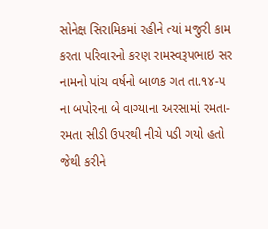સોનેક્ષ સિરામિકમાં રહીને ત્યાં મજુરી કામ કરતા પરિવારનો કરણ રામસ્વરૂપભાઇ સર નામનો પાંચ વર્ષનો બાળક ગત તા.૧૪-૫ ના બપોરના બે વાગ્યાના અરસામાં રમતા-રમતા સીડી ઉપરથી નીચે પડી ગયો હતો જેથી કરીને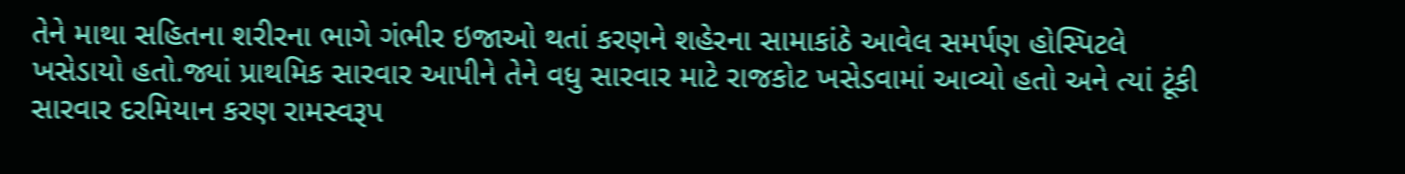તેને માથા સહિતના શરીરના ભાગે ગંભીર ઇજાઓ થતાં કરણને શહેરના સામાકાંઠે આવેલ સમર્પણ હોસ્પિટલે ખસેડાયો હતો.જ્યાં પ્રાથમિક સારવાર આપીને તેને વધુ સારવાર માટે રાજકોટ ખસેડવામાં આવ્યો હતો અને ત્યાં ટૂંકી સારવાર દરમિયાન કરણ રામસ્વરૂપ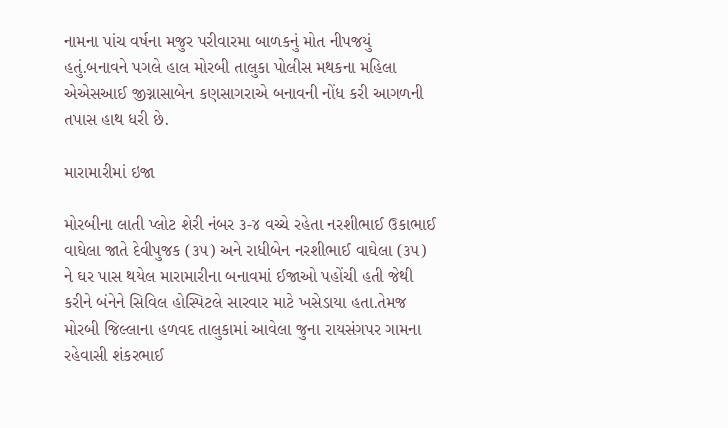નામના પાંચ વર્ષના મજુર પરીવારમા બાળકનું મોત નીપજયું હતું.બનાવને પગલે હાલ મોરબી તાલુકા પોલીસ મથકના મહિલા એએસઆઈ જીગ્નાસાબેન કણસાગરાએ બનાવની નોંધ કરી આગળની તપાસ હાથ ધરી છે.

મારામારીમાં ઇજા

મોરબીના લાતી પ્લોટ શેરી નંબર ૩-૪ વચ્ચે રહેતા નરશીભાઈ ઉકાભાઈ વાઘેલા જાતે દેવીપુજક (૩૫) અને રાધીબેન નરશીભાઈ વાઘેલા (૩૫) ને ઘર પાસ થયેલ મારામારીના બનાવમાં ઈજાઓ પહોંચી હતી જેથી કરીને બંનેને સિવિલ હોસ્પિટલે સારવાર માટે ખસેડાયા હતા.તેમજ મોરબી જિલ્લાના હળવદ તાલુકામાં આવેલા જુના રાયસંગપર ગામના રહેવાસી શંકરભાઈ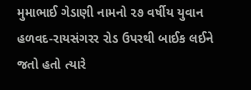મુમાભાઈ ગેડાણી નામનો ૨૭ વર્ષીય યુવાન હળવદ-રાયસંગરર રોડ ઉપરથી બાઈક લઈને જતો હતો ત્યારે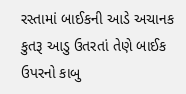રસ્તામાં બાઈકની આડે અચાનક કુતરૂ આડુ ઉતરતાં તેણે બાઈક ઉપરનો કાબુ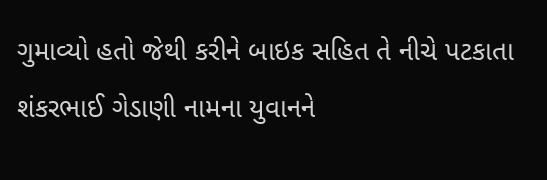ગુમાવ્યો હતો જેથી કરીને બાઇક સહિત તે નીચે પટકાતા શંકરભાઈ ગેડાણી નામના યુવાનને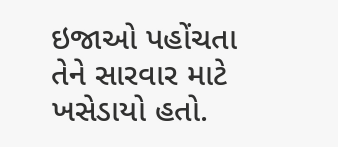ઇજાઓ પહોંચતા તેને સારવાર માટે ખસેડાયો હતો.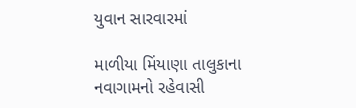યુવાન સારવારમાં

માળીયા મિંયાણા તાલુકાના નવાગામનો રહેવાસી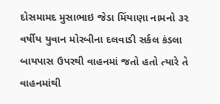દોસમામદ મુસાભાઇ જેડા મિંયાણા નામનો ૩૨ વર્ષીય યુવાન મોરબીના દલવાડી સર્કલ કંડલા બાયપાસ ઉપરથી વાહનમાં જતો હતો ત્યારે તે વાહનમાંથી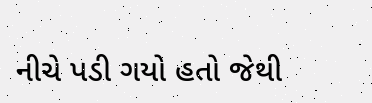નીચે પડી ગયો હતો જેથી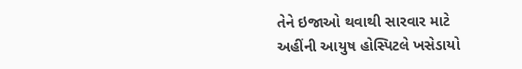તેને ઇજાઓ થવાથી સારવાર માટે અહીંની આયુષ હોસ્પિટલે ખસેડાયો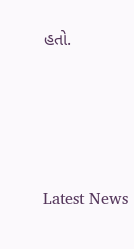હતો.






Latest News